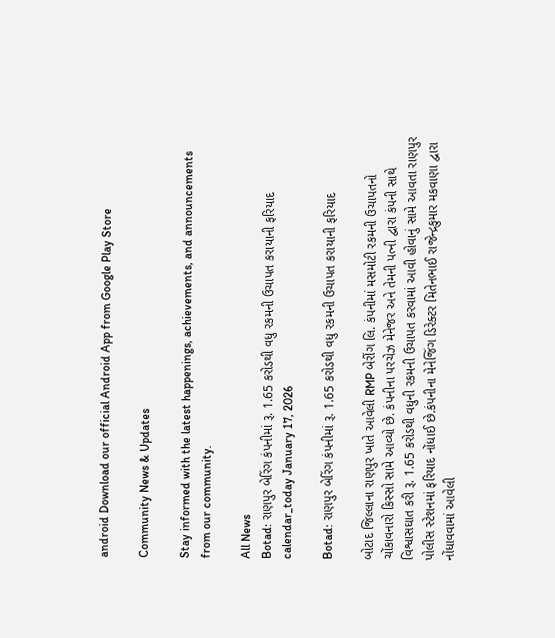android Download our official Android App from Google Play Store

Community News & Updates

Stay informed with the latest happenings, achievements, and announcements from our community.

All News
Botad: રાણપુર બેરિંગ કંપનીમાં રૂ. 1.65 કરોડથી વધુ રકમની ઉચાપત કરાયાની ફરિયાદ
calendar_today January 17, 2026

Botad: રાણપુર બેરિંગ કંપનીમાં રૂ. 1.65 કરોડથી વધુ રકમની ઉચાપત કરાયાની ફરિયાદ

બોટાદ જિલ્લાના રાણપુર ખાતે આવેલી RMP બેરીંગ લિ. કંપનીમાં મસમોટી રકમની ઉચાપતનો ચોંકાવનારો કિસ્સો સામે આવ્યો છે. કંપનીના પરચેઝ મેનેજર અને તેમની પત્ની દ્વારા કંપની સાથે વિશ્વાસઘાત કરી રૂ. 1.65 કરોડથી વધુની રકમની ઉચાપત કરવામાં આવી હોવાનું સામે આવતા રાણપુર પોલીસ સ્ટેશનમાં ફરિયાદ નોંધાઈ છે.કંપનીના મેનેજિંગ ડિરેક્ટર મિતેનભાઈ રાજેન્દ્રકુમાર મકવાણા દ્વારા નોંધાવવામાં આવેલી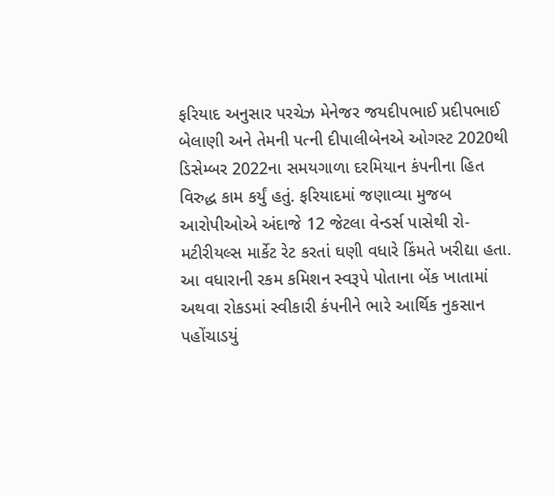ફરિયાદ અનુસાર પરચેઝ મેનેજર જયદીપભાઈ પ્રદીપભાઈ બેલાણી અને તેમની પત્ની દીપાલીબેનએ ઓગસ્ટ 2020થી ડિસેમ્બર 2022ના સમયગાળા દરમિયાન કંપનીના હિત વિરુદ્ધ કામ કર્યું હતું. ફરિયાદમાં જણાવ્યા મુજબ આરોપીઓએ અંદાજે 12 જેટલા વેન્ડર્સ પાસેથી રો-મટીરીયલ્સ માર્કેટ રેટ કરતાં ઘણી વધારે કિંમતે ખરીદ્યા હતા. આ વધારાની રકમ કમિશન સ્વરૂપે પોતાના બેંક ખાતામાં અથવા રોકડમાં સ્વીકારી કંપનીને ભારે આર્થિક નુકસાન પહોંચાડયું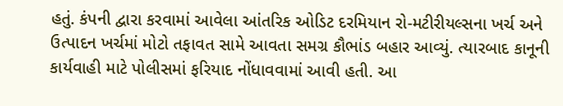હતું. કંપની દ્વારા કરવામાં આવેલા આંતરિક ઓડિટ દરમિયાન રો-મટીરીયલ્સના ખર્ચ અને ઉત્પાદન ખર્ચમાં મોટો તફાવત સામે આવતા સમગ્ર કૌભાંડ બહાર આવ્યું. ત્યારબાદ કાનૂની કાર્યવાહી માટે પોલીસમાં ફરિયાદ નોંધાવવામાં આવી હતી. આ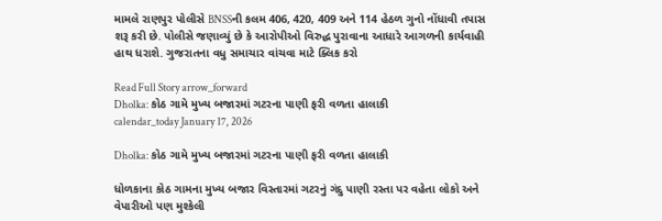મામલે રાણપુર પોલીસે BNSSની કલમ 406, 420, 409 અને 114 હેઠળ ગુનો નોંધાવી તપાસ શરૂ કરી છે. પોલીસે જણાવ્યું છે કે આરોપીઓ વિરુદ્ધ પુરાવાના આધારે આગળની કાર્યવાહી હાથ ધરાશે. ગુજરાતના વધુ સમાચાર વાંચવા માટે ક્લિક કરો

Read Full Story arrow_forward
Dholka: કોઠ ગામે મુખ્ય બજારમાં ગટરના પાણી ફરી વળતા હાલાકી
calendar_today January 17, 2026

Dholka: કોઠ ગામે મુખ્ય બજારમાં ગટરના પાણી ફરી વળતા હાલાકી

ધોળકાના કોઠ ગામના મુખ્ય બજાર વિસ્તારમાં ગટરનું ગંદુ પાણી રસ્તા પર વહેતા લોકો અને વેપારીઓ પણ મુશ્કેલી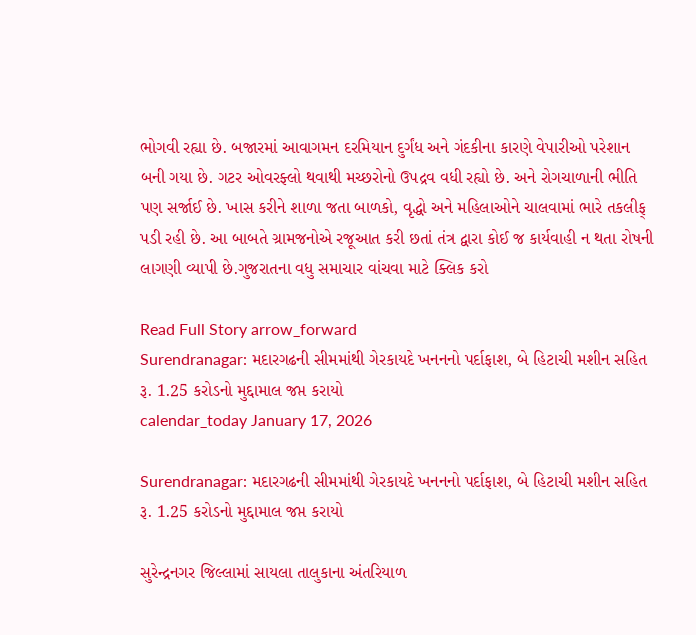ભોગવી રહ્યા છે. બજારમાં આવાગમન દરમિયાન દુર્ગંધ અને ગંદકીના કારણે વેપારીઓ પરેશાન બની ગયા છે. ગટર ઓવરફ્લો થવાથી મચ્છરોનો ઉપદ્રવ વધી રહ્યો છે. અને રોગચાળાની ભીતિ પણ સર્જાઈ છે. ખાસ કરીને શાળા જતા બાળકો, વૃદ્ધો અને મહિલાઓને ચાલવામાં ભારે તકલીફ્ પડી રહી છે. આ બાબતે ગ્રામજનોએ રજૂઆત કરી છતાં તંત્ર દ્વારા કોઈ જ કાર્યવાહી ન થતા રોષની લાગણી વ્યાપી છે.ગુજરાતના વધુ સમાચાર વાંચવા માટે ક્લિક કરો

Read Full Story arrow_forward
Surendranagar: મદારગઢની સીમમાંથી ગેરકાયદે ખનનનો પર્દાફાશ, બે હિટાચી મશીન સહિત રૂ. 1.25 કરોડનો મુદ્દામાલ જપ્ત કરાયો
calendar_today January 17, 2026

Surendranagar: મદારગઢની સીમમાંથી ગેરકાયદે ખનનનો પર્દાફાશ, બે હિટાચી મશીન સહિત રૂ. 1.25 કરોડનો મુદ્દામાલ જપ્ત કરાયો

સુરેન્દ્રનગર જિલ્લામાં સાયલા તાલુકાના અંતરિયાળ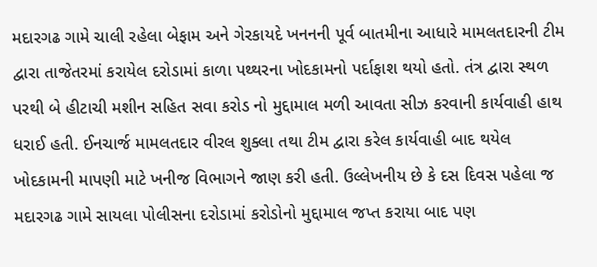મદારગઢ ગામે ચાલી રહેલા બેફામ અને ગેરકાયદે ખનનની પૂર્વ બાતમીના આધારે મામલતદારની ટીમ દ્વારા તાજેતરમાં કરાયેલ દરોડામાં કાળા પથ્થરના ખોદકામનો પર્દાફાશ થયો હતો. તંત્ર દ્વારા સ્થળ પરથી બે હીટાચી મશીન સહિત સવા કરોડ નો મુદ્દામાલ મળી આવતા સીઝ કરવાની કાર્યવાહી હાથ ધરાઈ હતી. ઈનચાર્જ મામલતદાર વીરલ શુક્લા તથા ટીમ દ્વારા કરેલ કાર્યવાહી બાદ થયેલ ખોદકામની માપણી માટે ખનીજ વિભાગને જાણ કરી હતી. ઉલ્લેખનીય છે કે દસ દિવસ પહેલા જ મદારગઢ ગામે સાયલા પોલીસના દરોડામાં કરોડોનો મુદ્દામાલ જપ્ત કરાયા બાદ પણ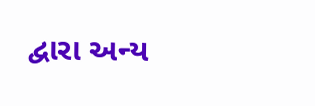દ્વારા અન્ય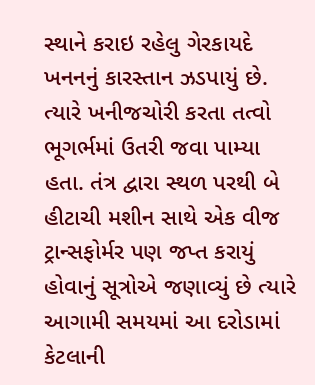સ્થાને કરાઇ રહેલુ ગેરકાયદે ખનનનું કારસ્તાન ઝડપાયું છે. ત્યારે ખનીજચોરી કરતા તત્વો ભૂગર્ભમાં ઉતરી જવા પામ્યા હતા. તંત્ર દ્વારા સ્થળ પરથી બે હીટાચી મશીન સાથે એક વીજ ટ્રાન્સફોર્મર પણ જપ્ત કરાયું હોવાનું સૂત્રોએ જણાવ્યું છે ત્યારે આગામી સમયમાં આ દરોડામાં કેટલાની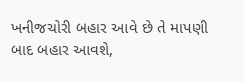ખનીજચોરી બહાર આવે છે તે માપણી બાદ બહાર આવશે,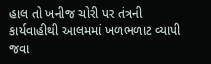હાલ તો ખનીજ ચોરી પર તંત્રની કાર્યવાહીથી આલમમાં ખળભળાટ વ્યાપી જવા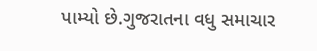પામ્યો છે.ગુજરાતના વધુ સમાચાર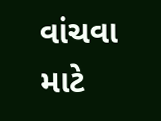વાંચવા માટે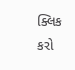ક્લિક કરો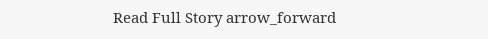Read Full Story arrow_forward